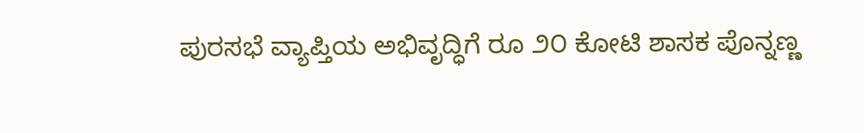ಪುರಸಭೆ ವ್ಯಾಪ್ತಿಯ ಅಭಿವೃದ್ಧಿಗೆ ರೂ ೨೦ ಕೋಟಿ ಶಾಸಕ ಪೊನ್ನಣ್ಣ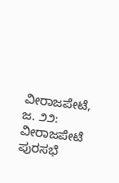ವೀರಾಜಪೇಟೆ, ಜ. ೨೨: ವೀರಾಜಪೇಟೆ ಪುರಸಭೆ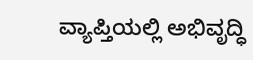ವ್ಯಾಪ್ತಿಯಲ್ಲಿ ಅಭಿವೃದ್ಧಿ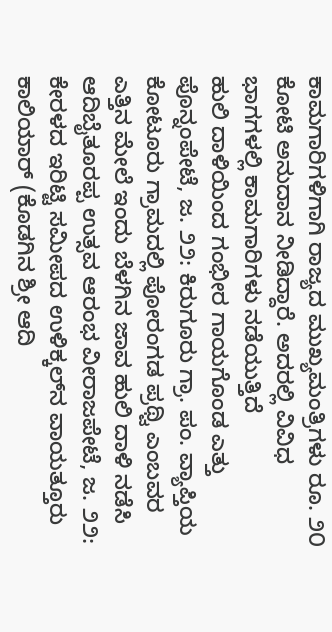ಕಾಮಗಾರಿಗಳಿಗಾಗಿ ರಾಜ್ಯದ ಮುಖ್ಯಮಂತ್ರಿಗಳು ರೂ. ೨೦ ಕೋಟಿ ಅನುದಾನ ನೀಡಿದ್ದಾರೆ. ಅದರಲ್ಲಿ ವಿವಿಧ ಭಾಗಗಳಲ್ಲಿ ಕಾಮಗಾರಿಗಳು ನಡೆಯುತ್ತಿದೆ
ಹುಲಿ ದಾಳಿಯಿಂದ ಗಂಭೀರ ಗಾಯಗೊಂಡ ಎತ್ತು ಪೊನ್ನಂಪೇಟೆ, ಜ. ೨೨: ಕಿರುಗೂರು ಗ್ರಾ. ಪಂ. ವ್ಯಾಪ್ತಿಯ ಕೋಟೂರು ಗ್ರಾಮದಲ್ಲಿ ಪೋರಂಗಡ ಪ್ರಥ್ವಿ ಎಂಬವರ ಎತ್ತಿನ ಮೇಲೆ ಇಂದು ಬೆಳಗಿನ ಜಾವ ಹುಲಿ ದಾಳಿ ನಡೆಸಿ
ಆದಿಬೈತೂರಪ್ಪ ಉತ್ಸವ ಆರಂಭ ವೀರಾಜಪೇಟೆ, ಜ. ೨೨: ಕೇರಳದ ಇರಿಟ್ಟಿ ಸಮೀಪದ ಉಳಿಕ್ಕಲ್‌ನ ವಾಯತ್ತೂರು ಕಾಲಿಯಾರ್ (ಕೊಡಗಿನ ಶ್ರೀ ಆದಿ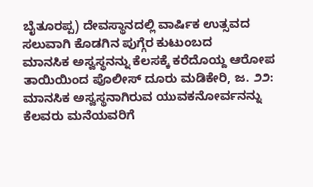ಬೈತೂರಪ್ಪ) ದೇವಸ್ಥಾನದಲ್ಲಿ ವಾರ್ಷಿಕ ಉತ್ಸವದ ಸಲುವಾಗಿ ಕೊಡಗಿನ ಪುಗ್ಗೆರ ಕುಟುಂಬದ
ಮಾನಸಿಕ ಅಸ್ವಸ್ಥನನ್ನು ಕೆಲಸಕ್ಕೆ ಕರೆದೊಯ್ದ ಆರೋಪ ತಾಯಿಯಿಂದ ಪೊಲೀಸ್ ದೂರು ಮಡಿಕೇರಿ, ಜ. ೨೨: ಮಾನಸಿಕ ಅಸ್ವಸ್ಥನಾಗಿರುವ ಯುವಕನೋರ್ವನನ್ನು ಕೆಲವರು ಮನೆಯವರಿಗೆ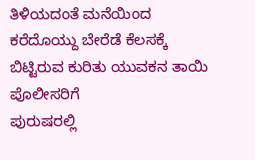ತಿಳಿಯದಂತೆ ಮನೆಯಿಂದ ಕರೆದೊಯ್ದು ಬೇರೆಡೆ ಕೆಲಸಕ್ಕೆ ಬಿಟ್ಟಿರುವ ಕುರಿತು ಯುವಕನ ತಾಯಿ ಪೊಲೀಸರಿಗೆ
ಪುರುಷರಲ್ಲಿ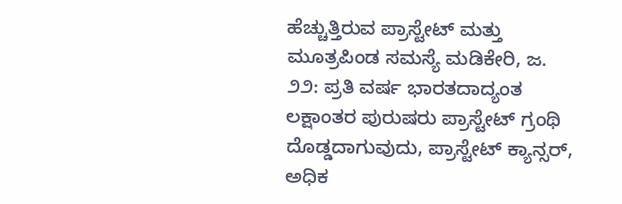ಹೆಚ್ಚುತ್ತಿರುವ ಪ್ರಾಸ್ಟೇಟ್ ಮತ್ತು ಮೂತ್ರಪಿಂಡ ಸಮಸ್ಯೆ ಮಡಿಕೇರಿ, ಜ. ೨೨: ಪ್ರತಿ ವರ್ಷ ಭಾರತದಾದ್ಯಂತ ಲಕ್ಷಾಂತರ ಪುರುಷರು ಪ್ರಾಸ್ಟೇಟ್ ಗ್ರಂಥಿ ದೊಡ್ಡದಾಗುವುದು, ಪ್ರಾಸ್ಟೇಟ್ ಕ್ಯಾನ್ಸರ್, ಅಧಿಕ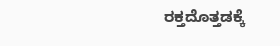ರಕ್ತದೊತ್ತಡಕ್ಕೆ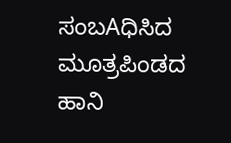ಸಂಬAಧಿಸಿದ ಮೂತ್ರಪಿಂಡದ ಹಾನಿ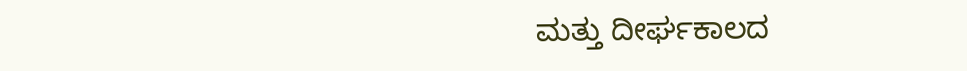ಮತ್ತು ದೀರ್ಘಕಾಲದ